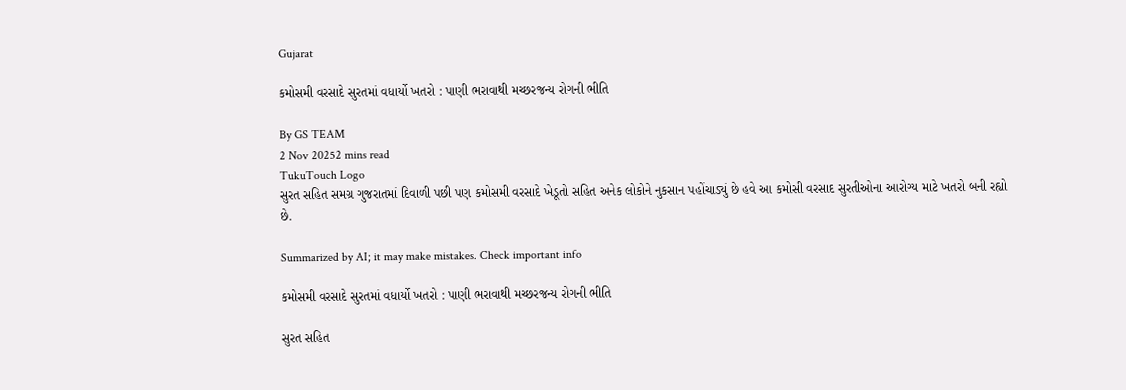Gujarat

કમોસમી વરસાદે સુરતમાં વધાર્યો ખતરો : પાણી ભરાવાથી મચ્છરજન્ય રોગની ભીતિ

By GS TEAM
2 Nov 20252 mins read
TukuTouch Logo
સુરત સહિત સમગ્ર ગુજરાતમાં દિવાળી પછી પણ કમોસમી વરસાદે ખેડૂતો સહિત અનેક લોકોને નુકસાન પહોંચાડ્યું છે હવે આ કમોસી વરસાદ સુરતીઓના આરોગ્ય માટે ખતરો બની રહ્યો છે.

Summarized by AI; it may make mistakes. Check important info

કમોસમી વરસાદે સુરતમાં વધાર્યો ખતરો : પાણી ભરાવાથી મચ્છરજન્ય રોગની ભીતિ

સુરત સહિત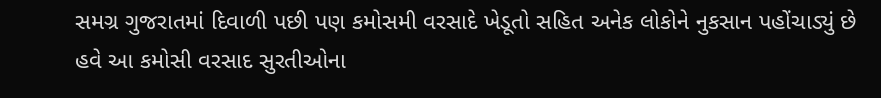સમગ્ર ગુજરાતમાં દિવાળી પછી પણ કમોસમી વરસાદે ખેડૂતો સહિત અનેક લોકોને નુકસાન પહોંચાડ્યું છે હવે આ કમોસી વરસાદ સુરતીઓના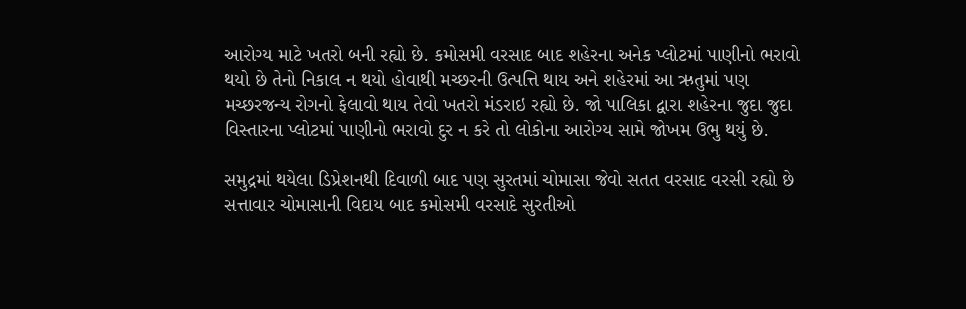આરોગ્ય માટે ખતરો બની રહ્યો છે. કમોસમી વરસાદ બાદ શહેરના અનેક પ્લોટમાં પાણીનો ભરાવો થયો છે તેનો નિકાલ ન થયો હોવાથી મચ્છરની ઉત્પત્તિ થાય અને શહેરમાં આ ઋતુમાં પણ મચ્છરજન્ય રોગનો ફેલાવો થાય તેવો ખતરો મંડરાઇ રહ્યો છે. જો પાલિકા દ્વારા શહેરના જુદા જુદા વિસ્તારના પ્લોટમાં પાણીનો ભરાવો દુર ન કરે તો લોકોના આરોગ્ય સામે જોખમ ઉભુ થયું છે.

સમુદ્રમાં થયેલા ડિપ્રેશનથી દિવાળી બાદ પણ સુરતમાં ચોમાસા જેવો સતત વરસાદ વરસી રહ્યો છે  સત્તાવાર ચોમાસાની વિદાય બાદ કમોસમી વરસાદે સુરતીઓ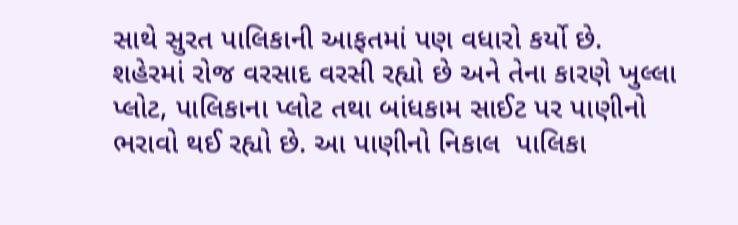સાથે સુરત પાલિકાની આફતમાં પણ વધારો કર્યો છે.  શહેરમાં રોજ વરસાદ વરસી રહ્યો છે અને તેના કારણે ખુલ્લા પ્લોટ, પાલિકાના પ્લોટ તથા બાંધકામ સાઈટ પર પાણીનો ભરાવો થઈ રહ્યો છે. આ પાણીનો નિકાલ  પાલિકા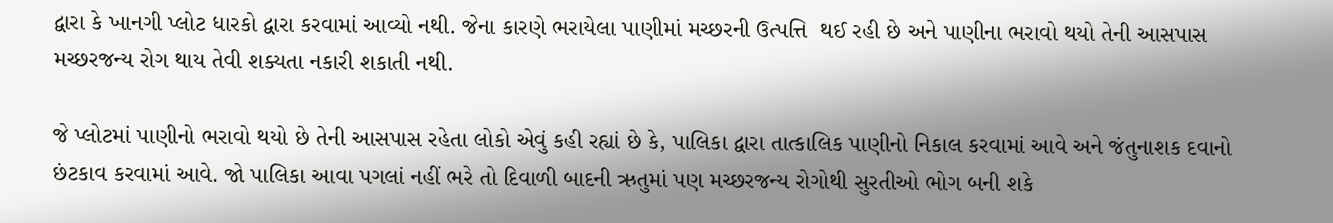દ્વારા કે ખાનગી પ્લોટ ધારકો દ્વારા કરવામાં આવ્યો નથી. જેના કારણે ભરાયેલા પાણીમાં મચ્છરની ઉત્પત્તિ  થઈ રહી છે અને પાણીના ભરાવો થયો તેની આસપાસ મચ્છરજન્ય રોગ થાય તેવી શક્યતા નકારી શકાતી નથી.

જે પ્લોટમાં પાણીનો ભરાવો થયો છે તેની આસપાસ રહેતા લોકો એવું કહી રહ્યાં છે કે, પાલિકા દ્વારા તાત્કાલિક પાણીનો નિકાલ કરવામાં આવે અને જંતુનાશક દવાનો છંટકાવ કરવામાં આવે. જો પાલિકા આવા પગલાં નહીં ભરે તો દિવાળી બાદની ઋતુમાં પણ મચ્છરજન્ય રોગોથી સુરતીઓ ભોગ બની શકે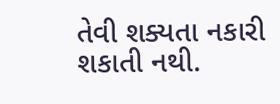તેવી શક્યતા નકારી શકાતી નથી.